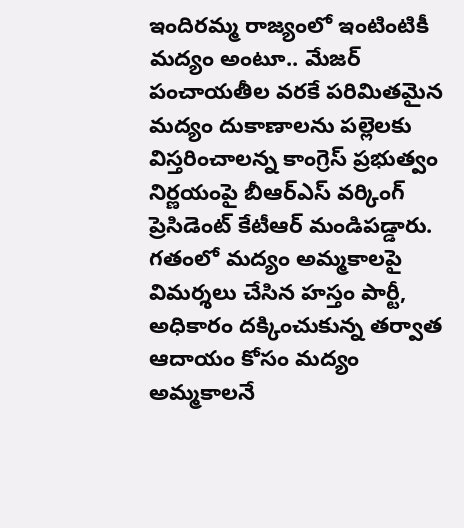ఇందిరమ్మ రాజ్యంలో ఇంటింటికీ మద్యం అంటూ.. మేజర్ పంచాయతీల వరకే పరిమితమైన మద్యం దుకాణాలను పల్లెలకు విస్తరించాలన్న కాంగ్రెస్ ప్రభుత్వం నిర్ణయంపై బీఆర్ఎస్ వర్కింగ్ ప్రెసిడెంట్ కేటీఆర్ మండిపడ్డారు. గతంలో మద్యం అమ్మకాలపై విమర్శలు చేసిన హస్తం పార్టీ, అధికారం దక్కించుకున్న తర్వాత ఆదాయం కోసం మద్యం అమ్మకాలనే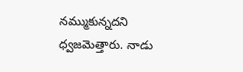నమ్ముకున్నదని ధ్వజమెత్తారు. నాడు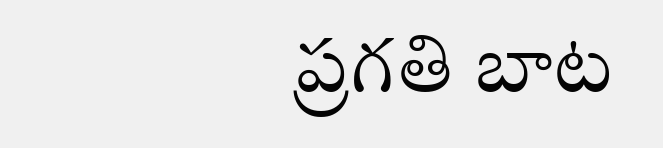ప్రగతి బాట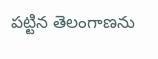పట్టిన తెలంగాణను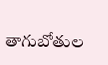తాగుబోతుల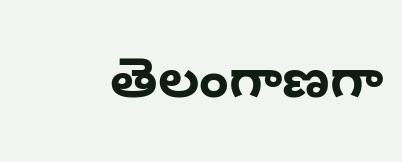తెలంగాణగా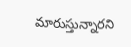మారుస్తున్నారని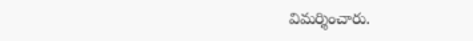విమర్శించారు.